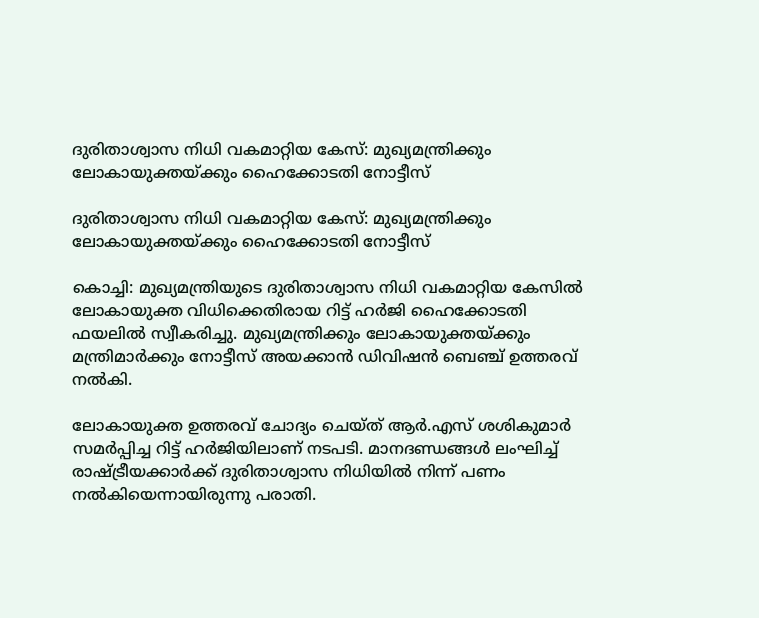ദുരിതാശ്വാസ നിധി വകമാറ്റിയ കേസ്: മുഖ്യമന്ത്രിക്കും ലോകായുക്തയ്ക്കും ഹൈക്കോടതി നോട്ടീസ്

ദുരിതാശ്വാസ നിധി വകമാറ്റിയ കേസ്: മുഖ്യമന്ത്രിക്കും ലോകായുക്തയ്ക്കും ഹൈക്കോടതി നോട്ടീസ്

കൊച്ചി: മുഖ്യമന്ത്രിയുടെ ദുരിതാശ്വാസ നിധി വകമാറ്റിയ കേസില്‍ ലോകായുക്ത വിധിക്കെതിരായ റിട്ട് ഹര്‍ജി ഹൈക്കോടതി ഫയലില്‍ സ്വീകരിച്ചു. മുഖ്യമന്ത്രിക്കും ലോകായുക്തയ്ക്കും മന്ത്രിമാര്‍ക്കും നോട്ടീസ് അയക്കാന്‍ ഡിവിഷന്‍ ബെഞ്ച് ഉത്തരവ് നല്‍കി.

ലോകായുക്ത ഉത്തരവ് ചോദ്യം ചെയ്ത് ആര്‍.എസ് ശശികുമാര്‍ സമര്‍പ്പിച്ച റിട്ട് ഹര്‍ജിയിലാണ് നടപടി. മാനദണ്ഡങ്ങള്‍ ലംഘിച്ച് രാഷ്ട്രീയക്കാര്‍ക്ക് ദുരിതാശ്വാസ നിധിയില്‍ നിന്ന് പണം നല്‍കിയെന്നായിരുന്നു പരാതി.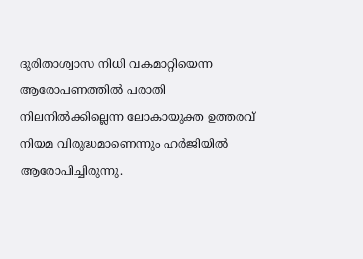ദുരിതാശ്വാസ നിധി വകമാറ്റിയെന്ന ആരോപണത്തില്‍ പരാതി നിലനില്‍ക്കില്ലെന്ന ലോകായുക്ത ഉത്തരവ് നിയമ വിരുദ്ധമാണെന്നും ഹര്‍ജിയില്‍ ആരോപിച്ചിരുന്നു.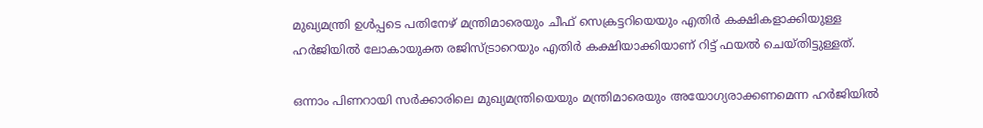മുഖ്യമന്ത്രി ഉള്‍പ്പടെ പതിനേഴ് മന്ത്രിമാരെയും ചീഫ് സെക്രട്ടറിയെയും എതിര്‍ കക്ഷികളാക്കിയുള്ള ഹര്‍ജിയില്‍ ലോകായുക്ത രജിസ്ട്രാറെയും എതിര്‍ കക്ഷിയാക്കിയാണ് റിട്ട് ഫയല്‍ ചെയ്തിട്ടുള്ളത്.

ഒന്നാം പിണറായി സര്‍ക്കാരിലെ മുഖ്യമന്ത്രിയെയും മന്ത്രിമാരെയും അയോഗ്യരാക്കണമെന്ന ഹര്‍ജിയില്‍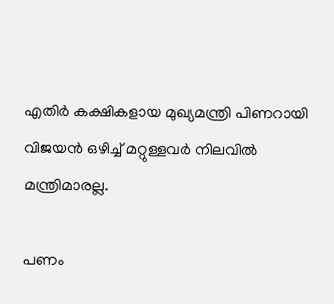എതിര്‍ കക്ഷികളായ മുഖ്യമന്ത്രി പിണറായി വിജയന്‍ ഒഴിച്ച് മറ്റുള്ളവര്‍ നിലവില്‍ മന്ത്രിമാരല്ല.

പണം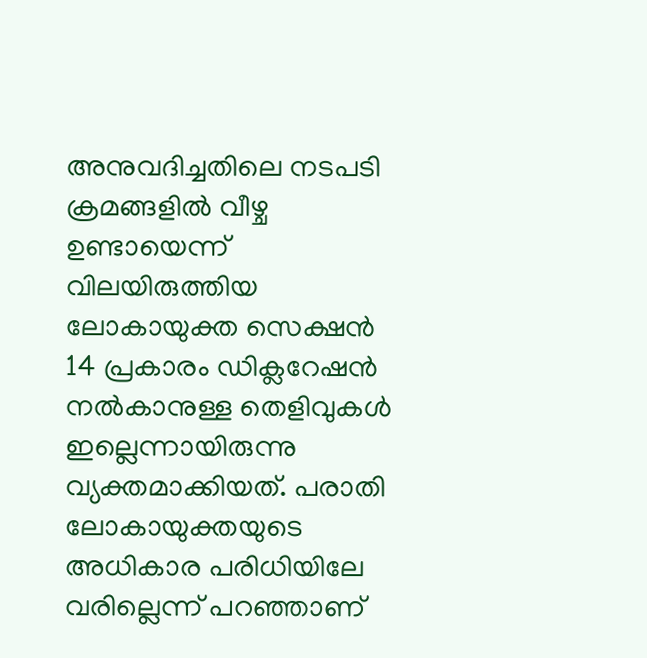അനുവദിച്ചതിലെ നടപടി ക്രമങ്ങളില്‍ വീഴ്ച ഉണ്ടായെന്ന് വിലയിരുത്തിയ ലോകായുക്ത സെക്ഷന്‍ 14 പ്രകാരം ഡിക്ലറേഷന്‍ നല്‍കാനുള്ള തെളിവുകള്‍ ഇല്ലെന്നായിരുന്നു വ്യക്തമാക്കിയത്. പരാതി ലോകായുക്തയുടെ അധികാര പരിധിയിലേ വരില്ലെന്ന് പറഞ്ഞാണ്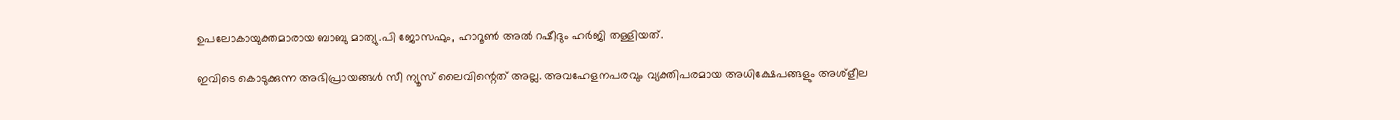ഉപലോകായുക്തമാരായ ബാബു മാത്യു.പി ജോസഫും, ഹാറൂണ്‍ അല്‍ റഷീദും ഹര്‍ജി തള്ളിയത്.

ഇവിടെ കൊടുക്കുന്ന അഭിപ്രായങ്ങള്‍ സീ ന്യൂസ് ലൈവിന്റെത് അല്ല. അവഹേളനപരവും വ്യക്തിപരമായ അധിക്ഷേപങ്ങളും അശ്‌ളീല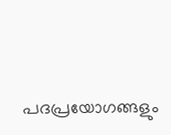പദപ്രയോഗങ്ങളും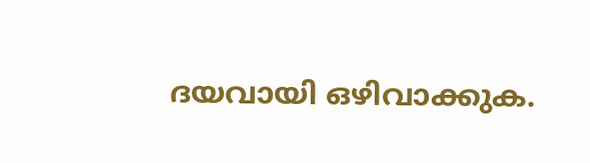ദയവായി ഒഴിവാക്കുക.